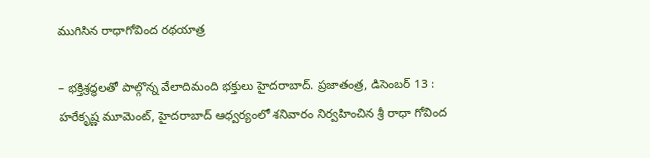ముగిసిన రాధాగోవింద రథయాత్ర

– భక్తిశ్రద్ధలతో పాల్గొన్న వేలాదిమంది భక్తులు హైదరాబాద్. ప్రజాతంత్ర, డిసెంబర్ 13 : హరేకృష్ణ మూమెంట్, హైదరాబాద్ ఆధ్వర్యంలో శనివారం నిర్వహించిన శ్రీ రాధా గోవింద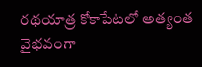రథయాత్ర కోకాపేటలో అత్యంత వైభవంగా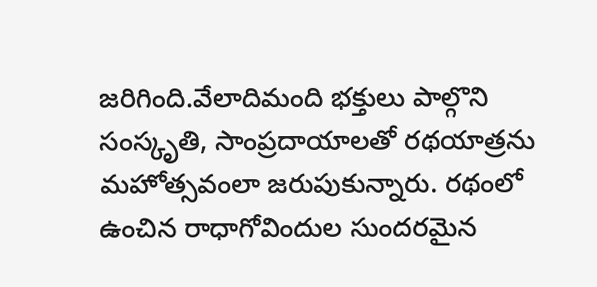జరిగింది.వేలాదిమంది భక్తులు పాల్గొని సంస్కృతి, సాంప్రదాయాలతో రథయాత్రను మహోత్సవంలా జరుపుకున్నారు. రథంలో ఉంచిన రాధాగోవిందుల సుందరమైన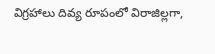విగ్రహాలు దివ్య రూపంలో విరాజిల్లగా,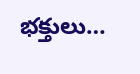భక్తులు…